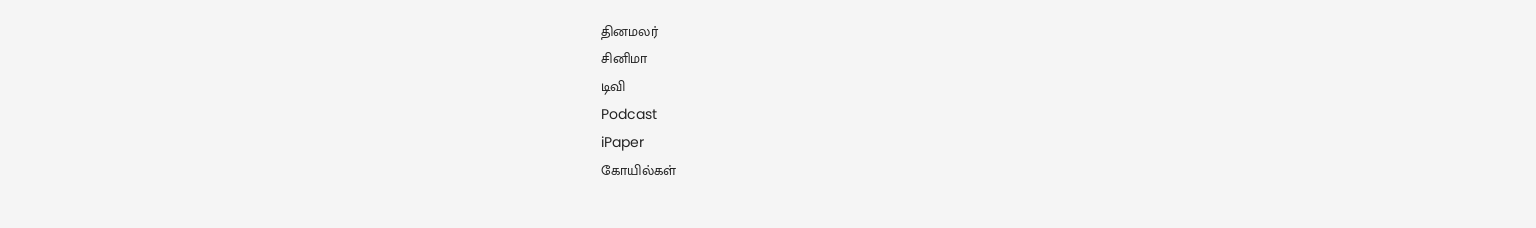தினமலர்
சினிமா
டிவி
Podcast
iPaper
கோயில்கள்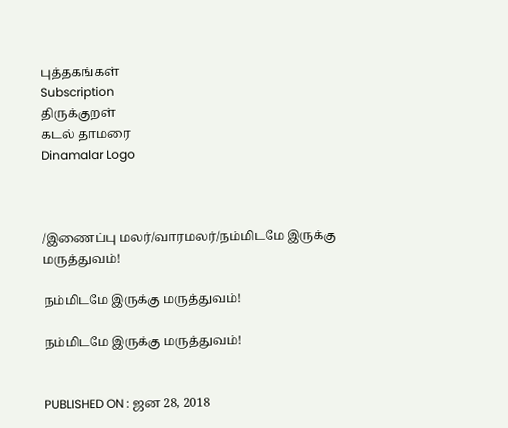புத்தகங்கள்
Subscription
திருக்குறள்
கடல் தாமரை
Dinamalar Logo



/இணைப்பு மலர்/வாரமலர்/நம்மிடமே இருக்கு மருத்துவம்!

நம்மிடமே இருக்கு மருத்துவம்!

நம்மிடமே இருக்கு மருத்துவம்!


PUBLISHED ON : ஜன 28, 2018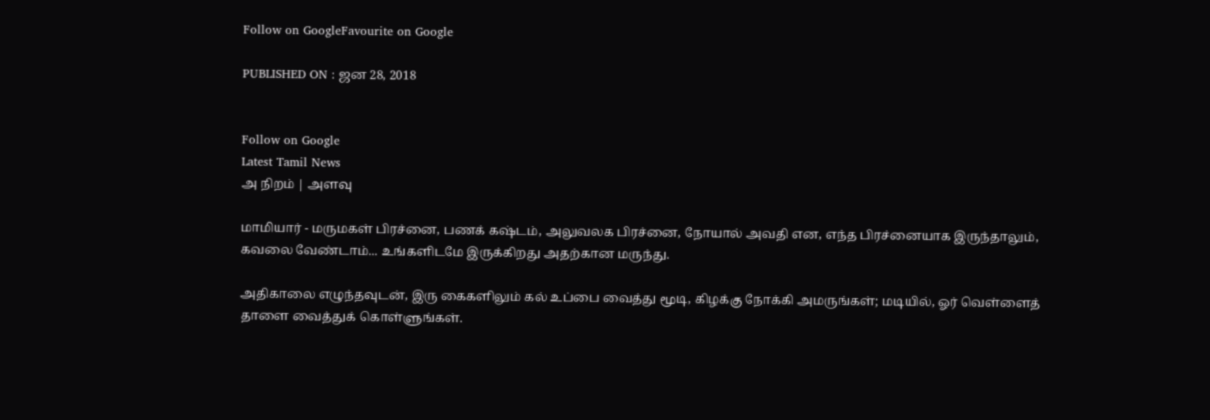Follow on GoogleFavourite on Google

PUBLISHED ON : ஜன 28, 2018


Follow on Google
Latest Tamil News
அ நிறம் | அளவு

மாமியார் - மருமகள் பிரச்னை, பணக் கஷ்டம், அலுவலக பிரச்னை, நோயால் அவதி என, எந்த பிரச்னையாக இருந்தாலும், கவலை வேண்டாம்... உங்களிடமே இருக்கிறது அதற்கான மருந்து.

அதிகாலை எழுந்தவுடன், இரு கைகளிலும் கல் உப்பை வைத்து மூடி, கிழக்கு நோக்கி அமருங்கள்; மடியில், ஓர் வெள்ளைத் தாளை வைத்துக் கொள்ளுங்கள்.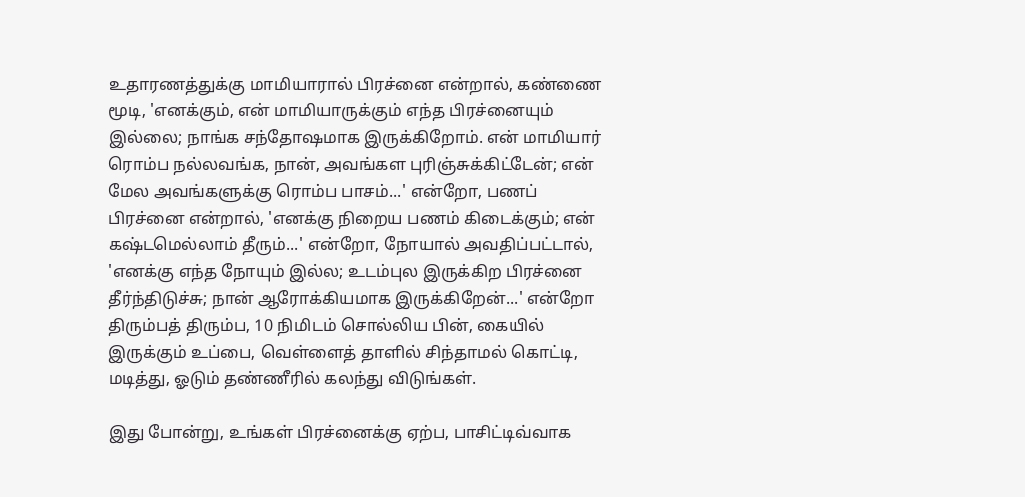உதாரணத்துக்கு மாமியாரால் பிரச்னை என்றால், கண்ணை மூடி, 'எனக்கும், என் மாமியாருக்கும் எந்த பிரச்னையும் இல்லை; நாங்க சந்தோஷமாக இருக்கிறோம். என் மாமியார் ரொம்ப நல்லவங்க, நான், அவங்கள புரிஞ்சுக்கிட்டேன்; என் மேல அவங்களுக்கு ரொம்ப பாசம்...' என்றோ, பணப் பிரச்னை என்றால், 'எனக்கு நிறைய பணம் கிடைக்கும்; என் கஷ்டமெல்லாம் தீரும்...' என்றோ, நோயால் அவதிப்பட்டால், 'எனக்கு எந்த நோயும் இல்ல; உடம்புல இருக்கிற பிரச்னை தீர்ந்திடுச்சு; நான் ஆரோக்கியமாக இருக்கிறேன்...' என்றோ திரும்பத் திரும்ப, 10 நிமிடம் சொல்லிய பின், கையில் இருக்கும் உப்பை, வெள்ளைத் தாளில் சிந்தாமல் கொட்டி, மடித்து, ஓடும் தண்ணீரில் கலந்து விடுங்கள்.

இது போன்று, உங்கள் பிரச்னைக்கு ஏற்ப, பாசிட்டிவ்வாக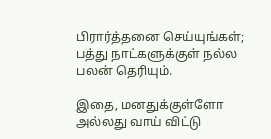பிரார்த்தனை செய்யுங்கள்; பத்து நாட்களுக்குள் நல்ல பலன் தெரியும்.

இதை, மனதுக்குள்ளோ அல்லது வாய் விட்டு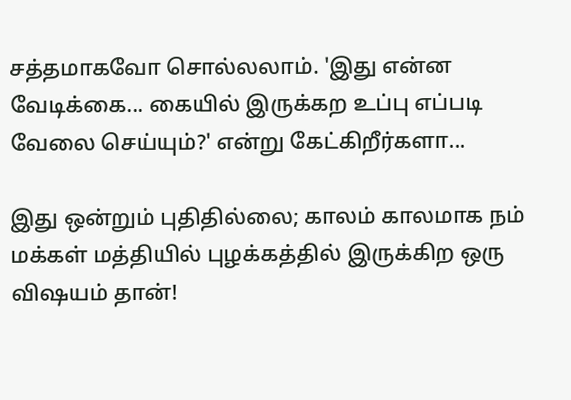சத்தமாகவோ சொல்லலாம். 'இது என்ன வேடிக்கை... கையில் இருக்கற உப்பு எப்படி வேலை செய்யும்?' என்று கேட்கிறீர்களா...

இது ஒன்றும் புதிதில்லை; காலம் காலமாக நம் மக்கள் மத்தியில் புழக்கத்தில் இருக்கிற ஒரு விஷயம் தான்!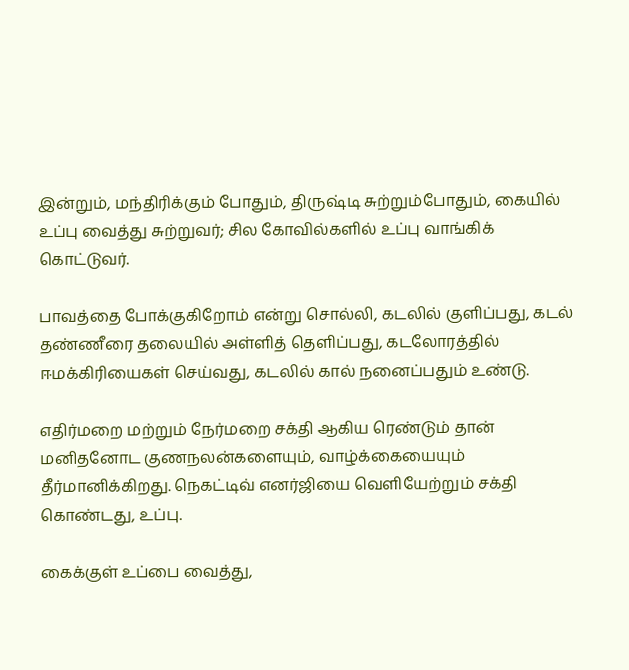இன்றும், மந்திரிக்கும் போதும், திருஷ்டி சுற்றும்போதும், கையில் உப்பு வைத்து சுற்றுவர்; சில கோவில்களில் உப்பு வாங்கிக் கொட்டுவர்.

பாவத்தை போக்குகிறோம் என்று சொல்லி, கடலில் குளிப்பது, கடல் தண்ணீரை தலையில் அள்ளித் தெளிப்பது, கடலோரத்தில் ஈமக்கிரியைகள் செய்வது, கடலில் கால் நனைப்பதும் உண்டு.

எதிர்மறை மற்றும் நேர்மறை சக்தி ஆகிய ரெண்டும் தான் மனிதனோட குணநலன்களையும், வாழ்க்கையையும் தீர்மானிக்கிறது. நெகட்டிவ் எனர்ஜியை வெளியேற்றும் சக்தி கொண்டது, உப்பு.

கைக்குள் உப்பை வைத்து,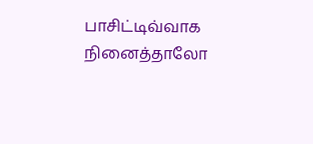பாசிட்டிவ்வாக நினைத்தாலோ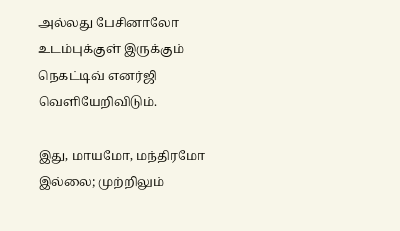அல்லது பேசினாலோ உடம்புக்குள் இருக்கும் நெகட்டிவ் எனர்ஜி வெளியேறிவிடும்.

இது, மாயமோ, மந்திரமோ இல்லை; முற்றிலும்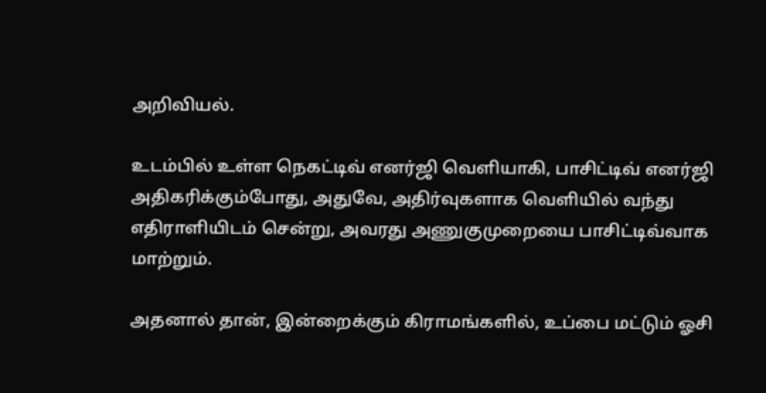அறிவியல்.

உடம்பில் உள்ள நெகட்டிவ் எனர்ஜி வெளியாகி, பாசிட்டிவ் எனர்ஜி அதிகரிக்கும்போது, அதுவே, அதிர்வுகளாக வெளியில் வந்து எதிராளியிடம் சென்று, அவரது அணுகுமுறையை பாசிட்டிவ்வாக மாற்றும்.

அதனால் தான், இன்றைக்கும் கிராமங்களில், உப்பை மட்டும் ஓசி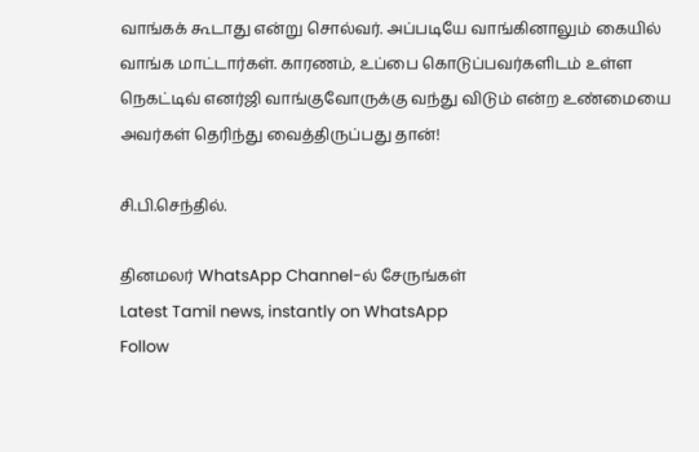வாங்கக் கூடாது என்று சொல்வர். அப்படியே வாங்கினாலும் கையில் வாங்க மாட்டார்கள். காரணம், உப்பை கொடுப்பவர்களிடம் உள்ள நெகட்டிவ் எனர்ஜி வாங்குவோருக்கு வந்து விடும் என்ற உண்மையை அவர்கள் தெரிந்து வைத்திருப்பது தான்!

சி.பி.செந்தில்.

தினமலர் WhatsApp Channel-ல் சேருங்கள்
Latest Tamil news, instantly on WhatsApp
Follow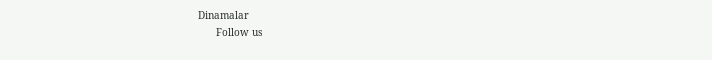Dinamalar
      Follow us